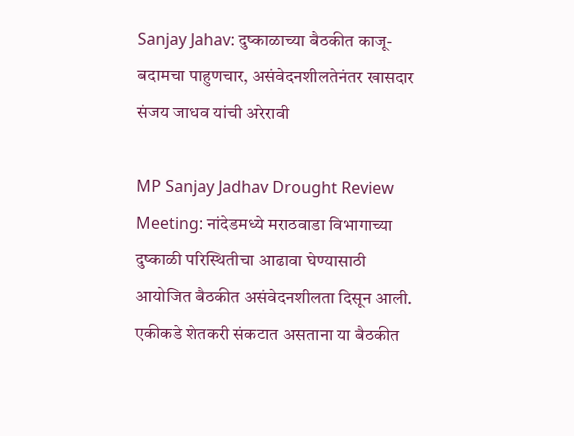Sanjay Jahav: दुष्काळाच्या बैठकीत काजू-बदामचा पाहुणचार, असंवेदनशीलतेनंतर खासदार संजय जाधव यांची अरेरावी

MP Sanjay Jadhav Drought Review Meeting: नांदेडमध्ये मराठवाडा विभागाच्या दुष्काळी परिस्थितीचा आढावा घेण्यासाठी आयोजित बैठकीत असंवेदनशीलता दिसून आली. एकीकडे शेतकरी संकटात असताना या बैठकीत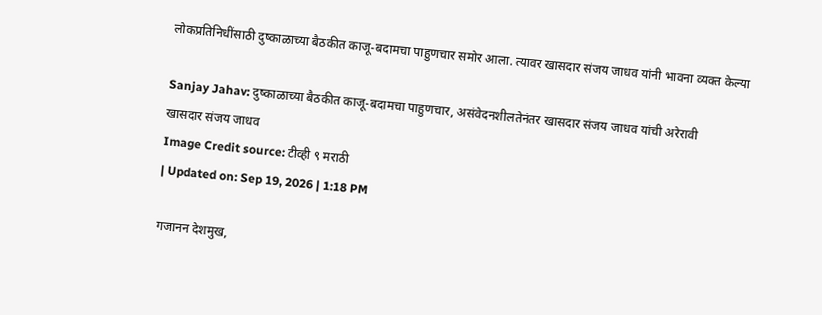लोकप्रतिनिधींसाठी दुष्काळाच्या बैठकीत काजू-बदामचा पाहुणचार समोर आला. त्यावर खासदार संजय जाधव यांनी भावना व्यक्त केल्या

Sanjay Jahav: दुष्काळाच्या बैठकीत काजू-बदामचा पाहुणचार, असंवेदनशीलतेनंतर खासदार संजय जाधव यांची अरेरावी
खासदार संजय जाधव
Image Credit source: टीव्ही ९ मराठी
| Updated on: Sep 19, 2026 | 1:18 PM

गजानन देशमुख,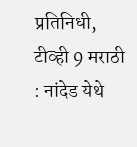प्रतिनिधी, टीव्ही 9 मराठी : नांदेड येथे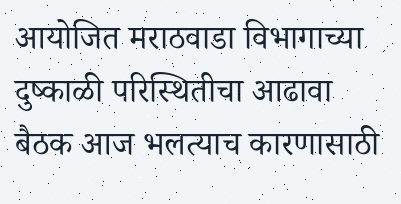आयोजित मराठवाडा विभागाच्या दुष्काळी परिस्थितीचा आढावा बैठक आज भलत्याच कारणासाठी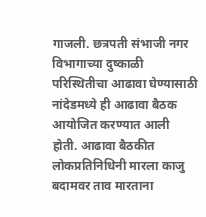गाजली. छत्रपती संभाजी नगर विभागाच्या दुष्काळी परिस्थितीचा आढावा घेण्यासाठी नांदेडमध्ये ही आढावा बैठक आयोजित करण्यात आली होती. आढावा बैठकीत लोकप्रतिनिधिनी मारला काजु बदामवर ताव मारताना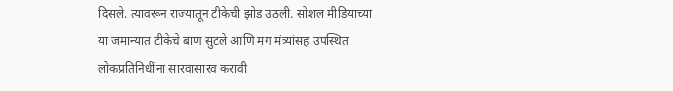दिसले. त्यावरून राज्यातून टीकेची झोड उठली. सोशल मीडियाच्या या जमान्यात टीकेचे बाण सुटले आणि मग मंत्र्यांसह उपस्थित लोकप्रतिनिधींना सारवासारव करावी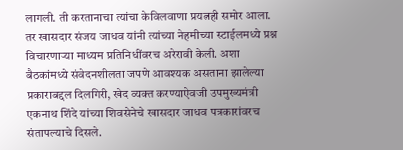लागली. ती करतानाचा त्यांचा केविलवाणा प्रयत्नही समोर आला. तर खासदार संजय जाधव यांनी त्यांच्या नेहमीच्या स्टाईलमध्ये प्रश्न विचारणाऱ्या माध्यम प्रतिनिधींवरच अरेरावी केली. अशा बैठकांमध्ये संवेदनशीलता जपणे आवश्यक असताना झालेल्या प्रकाराबद्दल दिलगिरी, खेद व्यक्त करण्याऐवजी उपमुख्यमंत्री एकनाथ शिंदे यांच्या शिवसेनेचे खासदार जाधव पत्रकारांवरच संतापल्याचे दिसले.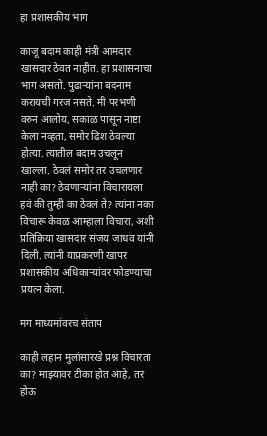हा प्रशासकीय भाग

काजू बदाम काही मंत्री आमदार खासदार ठेवत नाहीत. हा प्रशासनाचा भाग असतो. पुढाऱ्यांना बदनाम करायची गरज नसते. मी परभणी वरुन आलोय, सकाळ पासून नाष्टा केला नव्हता, समोर ढिश ठेवल्या होत्या. त्यातील बदाम उचलून खाल्ला. ठेवलं समोर तर उचलणार नाही का? ठेवणाऱ्यांना विचारायला हवं की तुम्ही का ठेवलं ते? त्यांना नका विचारू केवळ आम्हाला विचारा, अशी प्रतिक्रिया खासदार संजय जाधव यांनी दिली. त्यांनी याप्रकरणी खापर प्रशासकीय अधिकाऱ्यांवर फोडण्याचा प्रयत्न केला.

मग माध्यमांवरच संताप

काही लहान मुलांसारखे प्रश्न विचारता का? माझ्यावर टीका होत आहे, तर होऊ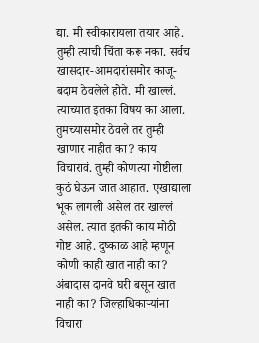द्या. मी स्वीकारायला तयार आहे. तुम्ही त्याची चिंता करू नका. सर्वच खासदार-आमदारांसमोर काजू-बदाम ठेवलेले होते. मी खाल्लं. त्याच्यात इतका विषय का आला. तुमच्यासमोर ठेवले तर तुम्ही खाणार नाहीत का? काय विचारावं. तुम्ही कोणत्या गोष्टीला कुठं घेऊन जात आहात. एखाद्याला भूक लागली असेल तर खाल्लं असेल. त्यात इतकी काय मोठी गोष्ट आहे. दुष्काळ आहे म्हणून कोणी काही खात नाही का? अंबादास दानवे घरी बसून खात नाही का? जिल्हाधिकाऱ्यांना विचारा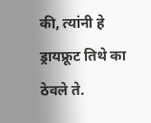की, त्यांनी हे ड्रायफ्रूट तिथे का ठेवले ते.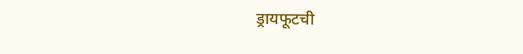ड्रायफूटची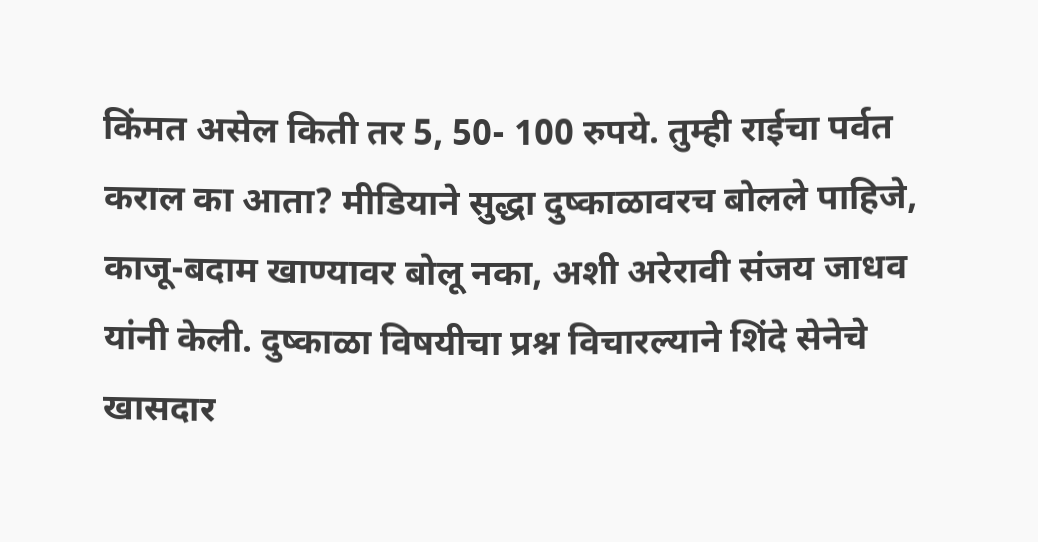किंमत असेल किती तर 5, 50- 100 रुपये. तुम्ही राईचा पर्वत कराल का आता? मीडियाने सुद्धा दुष्काळावरच बोलले पाहिजे, काजू-बदाम खाण्यावर बोलू नका, अशी अरेरावी संजय जाधव यांनी केली. दुष्काळा विषयीचा प्रश्न विचारल्याने शिंदे सेनेचे खासदार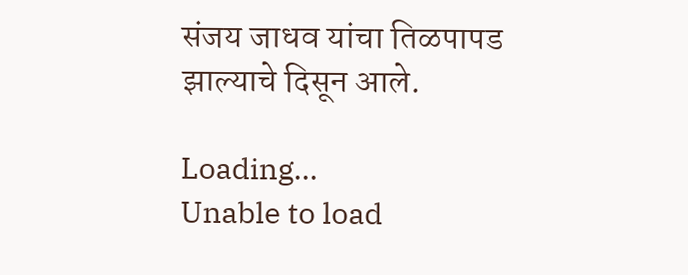संजय जाधव यांचा तिळपापड झाल्याचे दिसून आले.

Loading...
Unable to load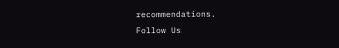recommendations.
Follow Us